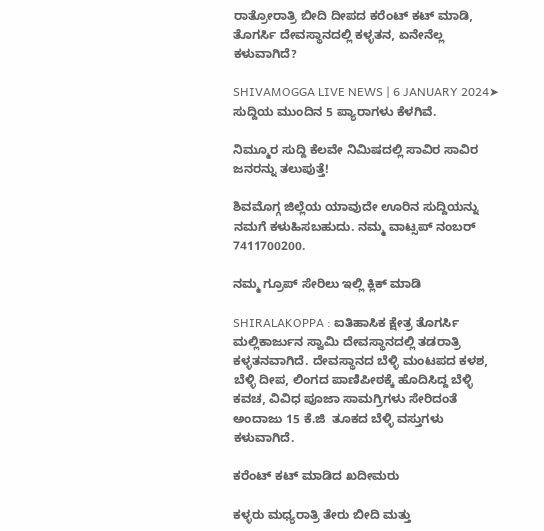ರಾತ್ರೋರಾತ್ರಿ ಬೀದಿ ದೀಪದ ಕರೆಂಟ್‌ ಕಟ್‌ ಮಾಡಿ, ತೊಗರ್ಸಿ ದೇವಸ್ಥಾನದಲ್ಲಿ ಕಳ್ಳತನ, ಏನೇನೆಲ್ಲ ಕಳುವಾಗಿದೆ?

SHIVAMOGGA LIVE NEWS | 6 JANUARY 2024➤ ಸುದ್ದಿಯ ಮುಂದಿನ 5 ಪ್ಯಾರಾಗಳು ಕೆಳಗಿವೆ.

ನಿಮ್ಮೂರ ಸುದ್ದಿ ಕೆಲವೇ ನಿಮಿಷದಲ್ಲಿ ಸಾವಿರ ಸಾವಿರ ಜನರನ್ನು ತಲುಪುತ್ತೆ!

ಶಿವಮೊಗ್ಗ ಜಿಲ್ಲೆಯ ಯಾವುದೇ ಊರಿನ ಸುದ್ದಿಯನ್ನು ನಮಗೆ ಕಳುಹಿಸಬಹುದು. ನಮ್ಮ ವಾಟ್ಸಪ್‌ ನಂಬರ್ 7411700200.

ನಮ್ಮ ಗ್ರೂಪ್‌ ಸೇರಿಲು ಇಲ್ಲಿ ಕ್ಲಿಕ್‌ ಮಾಡಿ

SHIRALAKOPPA : ಐತಿಹಾಸಿಕ ಕ್ಷೇತ್ರ ತೊಗರ್ಸಿ ಮಲ್ಲಿಕಾರ್ಜುನ ಸ್ವಾಮಿ ದೇವಸ್ಥಾನದಲ್ಲಿ ತಡರಾತ್ರಿ ಕಳ್ಳತನವಾಗಿದೆ. ದೇವಸ್ಥಾನದ ಬೆಳ್ಳಿ ಮಂಟಪದ ಕಳಶ, ಬೆಳ್ಳಿ ದೀಪ, ಲಿಂಗದ ಪಾಣಿಪೀಠಕ್ಕೆ ಹೊದಿಸಿದ್ದ ಬೆಳ್ಳಿ ಕವಚ, ವಿವಿಧ ಪೂಜಾ ಸಾಮಗ್ರಿಗಳು ಸೇರಿದಂತೆ ಅಂದಾಜು 15 ಕೆ.ಜಿ  ತೂಕದ ಬೆಳ್ಳಿ ವಸ್ತುಗಳು ಕಳುವಾಗಿದೆ.

ಕರೆಂಟ್‌ ಕಟ್‌ ಮಾಡಿದ ಖದೀಮರು

ಕಳ್ಳರು ಮಧ್ಯರಾತ್ರಿ ತೇರು ಬೀದಿ ಮತ್ತು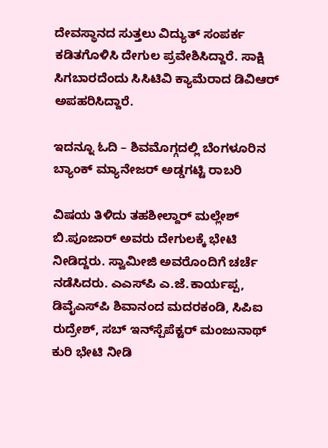ದೇವಸ್ಥಾನದ ಸುತ್ತಲು ವಿದ್ಯುತ್‌ ಸಂಪರ್ಕ ಕಡಿತಗೊಳಿಸಿ ದೇಗುಲ ಪ್ರವೇಶಿಸಿದ್ದಾರೆ. ಸಾಕ್ಷಿ ಸಿಗಬಾರದೆಂದು ಸಿಸಿಟಿವಿ ಕ್ಯಾಮೆರಾದ ಡಿವಿಆರ್ ಅಪಹರಿಸಿದ್ದಾರೆ.

ಇದನ್ನೂ ಓದಿ – ಶಿವಮೊಗ್ಗದಲ್ಲಿ ಬೆಂಗಳೂರಿನ ಬ್ಯಾಂಕ್‌ ಮ್ಯಾನೇಜರ್‌ ಅಡ್ಡಗಟ್ಟಿ ರಾಬರಿ

ವಿಷಯ ತಿಳಿದು ತಹಶೀಲ್ದಾರ್‌ ಮಲ್ಲೇಶ್‌ ಬಿ.ಪೂಜಾರ್‌ ಅವರು ದೇಗುಲಕ್ಕೆ ಭೇಟಿ ನೀಡಿದ್ದರು. ಸ್ವಾಮೀಜಿ ಅವರೊಂದಿಗೆ ಚರ್ಚೆ ನಡೆಸಿದರು. ಎಎಸ್‌ಪಿ ಎ.ಜೆ.ಕಾರ್ಯಪ್ಪ, ಡಿವೈಎಸ್‌ಪಿ ಶಿವಾನಂದ ಮದರಕಂಡಿ, ಸಿಪಿಐ ರುದ್ರೇಶ್, ಸಬ್ ಇನ್‌ಸ್ಪೆಪೆಕ್ಟರ್ ಮಂಜುನಾಥ್ ಕುರಿ ಭೇಟಿ ನೀಡಿ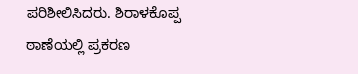ಪರಿಶೀಲಿಸಿದರು. ಶಿರಾಳಕೊಪ್ಪ ಠಾಣೆಯಲ್ಲಿ ಪ್ರಕರಣ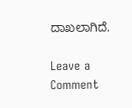ದಾಖಲಾಗಿದೆ.

Leave a Comment